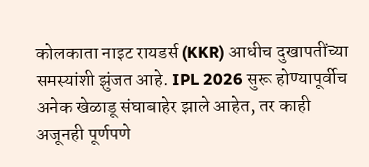कोलकाता नाइट रायडर्स (KKR) आधीच दुखापतींच्या समस्यांशी झुंजत आहे. IPL 2026 सुरू होण्यापूर्वीच अनेक खेळाडू संघाबाहेर झाले आहेत, तर काही अजूनही पूर्णपणे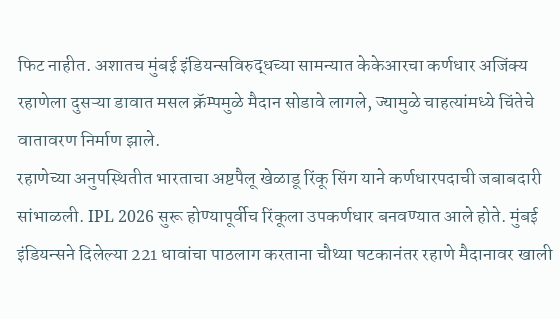फिट नाहीत. अशातच मुंबई इंडियन्सविरुद्धच्या सामन्यात केकेआरचा कर्णधार अजिंक्य रहाणेला दुसऱ्या डावात मसल क्रॅम्पमुळे मैदान सोडावे लागले, ज्यामुळे चाहत्यांमध्ये चिंतेचे वातावरण निर्माण झाले.
रहाणेच्या अनुपस्थितीत भारताचा अष्टपैलू खेळाडू रिंकू सिंग याने कर्णधारपदाची जबाबदारी सांभाळली. IPL 2026 सुरू होण्यापूर्वीच रिंकूला उपकर्णधार बनवण्यात आले होते. मुंबई इंडियन्सने दिलेल्या 221 धावांचा पाठलाग करताना चौथ्या षटकानंतर रहाणे मैदानावर खाली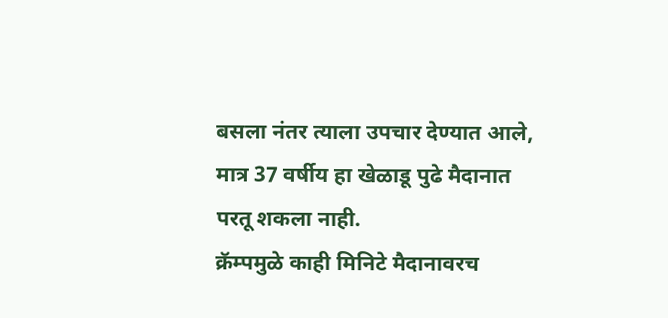बसला नंतर त्याला उपचार देण्यात आले, मात्र 37 वर्षीय हा खेळाडू पुढे मैदानात परतू शकला नाही.
क्रॅम्पमुळे काही मिनिटे मैदानावरच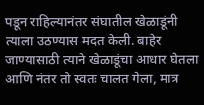पडून राहिल्यानंतर संघातील खेळाडूंनी त्याला उठण्यास मदत केली. बाहेर जाण्यासाठी त्याने खेळाडूंचा आधार घेतला आणि नंतर तो स्वतः चालत गेला, मात्र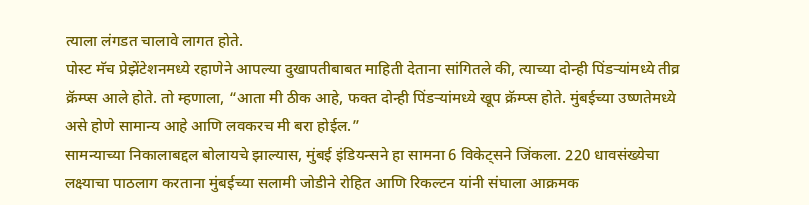त्याला लंगडत चालावे लागत होते.
पोस्ट मॅच प्रेझेंटेशनमध्ये रहाणेने आपल्या दुखापतीबाबत माहिती देताना सांगितले की, त्याच्या दोन्ही पिंडऱ्यांमध्ये तीव्र क्रॅम्प्स आले होते. तो म्हणाला, “आता मी ठीक आहे, फक्त दोन्ही पिंडऱ्यांमध्ये खूप क्रॅम्प्स होते. मुंबईच्या उष्णतेमध्ये असे होणे सामान्य आहे आणि लवकरच मी बरा होईल.”
सामन्याच्या निकालाबद्दल बोलायचे झाल्यास, मुंबई इंडियन्सने हा सामना 6 विकेट्सने जिंकला. 220 धावसंख्येचा लक्ष्याचा पाठलाग करताना मुंबईच्या सलामी जोडीने रोहित आणि रिकल्टन यांनी संघाला आक्रमक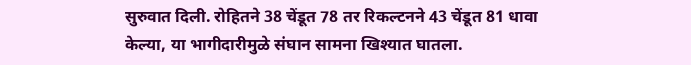सुरुवात दिली. रोहितने 38 चेंडूत 78 तर रिकल्टनने 43 चेंडूत 81 धावा केल्या, या भागीदारीमुळे संघान सामना खिश्यात घातला.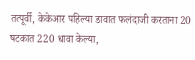तत्पूर्वी, केकेआर पहिल्या डावात फलंदाजी करताना 20 षटकात 220 धावा केल्या,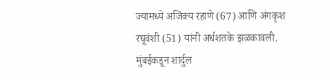ज्यामध्ये अजिंक्य रहाणे (67) आणि अंगकृश रघूवंशी (51) यांनी अर्धशतके झळकावली. मुंबईकडून शार्दुल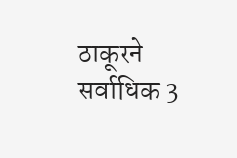ठाकूरने सर्वाधिक 3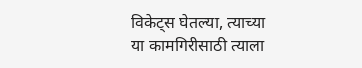विकेट्स घेतल्या, त्याच्या या कामगिरीसाठी त्याला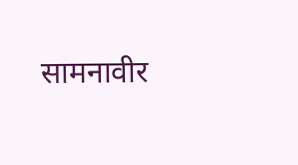सामनावीर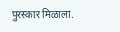पुरस्कार मिळाला.